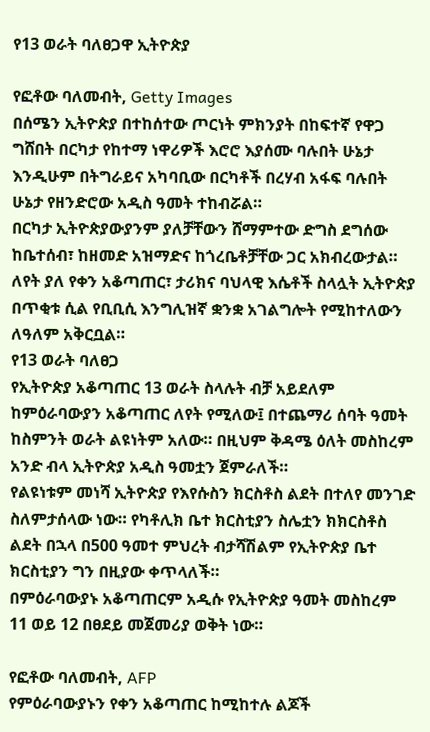የ13 ወራት ባለፀጋዋ ኢትዮጵያ

የፎቶው ባለመብት, Getty Images
በሰሜን ኢትዮጵያ በተከሰተው ጦርነት ምክንያት በከፍተኛ የዋጋ ግሸበት በርካታ የከተማ ነዋሪዎች እሮሮ እያሰሙ ባሉበት ሁኔታ እንዲሁም በትግራይና አካባቢው በርካቶች በረሃብ አፋፍ ባሉበት ሁኔታ የዘንድሮው አዲስ ዓመት ተከብሯል።
በርካታ ኢትዮጵያውያንም ያለቻቸውን ሸማምተው ድግስ ደግሰው ከቤተሰብ፣ ከዘመድ አዝማድና ከጎረቤቶቻቸው ጋር አክብረውታል። ለየት ያለ የቀን አቆጣጠር፣ ታሪክና ባህላዊ እሴቶች ስላሏት ኢትዮጵያ በጥቂቱ ሲል የቢቢሲ እንግሊዝኛ ቋንቋ አገልግሎት የሚከተለውን ለዓለም አቅርቧል።
የ13 ወራት ባለፀጋ
የኢትዮጵያ አቆጣጠር 13 ወራት ስላሉት ብቻ አይደለም ከምዕራባውያን አቆጣጠር ለየት የሚለው፤ በተጨማሪ ሰባት ዓመት ከስምንት ወራት ልዩነትም አለው። በዚህም ቅዳሜ ዕለት መስከረም አንድ ብላ ኢትዮጵያ አዲስ ዓመቷን ጀምራለች።
የልዩነቱም መነሻ ኢትዮጵያ የእየሱስን ክርስቶስ ልደት በተለየ መንገድ ስለምታሰላው ነው። የካቶሊክ ቤተ ክርስቲያን ስሌቷን ክክርስቶስ ልደት በኋላ በ500 ዓመተ ምህረት ብታሻሽልም የኢትዮጵያ ቤተ ክርስቲያን ግን በዚያው ቀጥላለች።
በምዕራባውያኑ አቆጣጠርም አዲሱ የኢትዮጵያ ዓመት መስከረም 11 ወይ 12 በፀደይ መጀመሪያ ወቅት ነው።

የፎቶው ባለመብት, AFP
የምዕራባውያኑን የቀን አቆጣጠር ከሚከተሉ ልጆች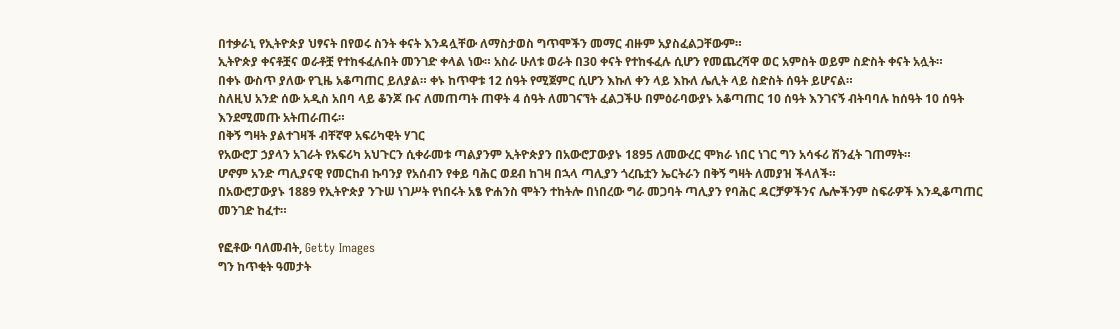በተቃራኒ የኢትዮጵያ ህፃናት በየወሩ ስንት ቀናት እንዳሏቸው ለማስታወስ ግጥሞችን መማር ብዙም አያስፈልጋቸውም።
ኢትዮጵያ ቀናቶቿና ወራቶቿ የተከፋፈሉበት መንገድ ቀላል ነው። አስራ ሁለቱ ወራት በ30 ቀናት የተከፋፈሉ ሲሆን የመጨረሻዋ ወር አምስት ወይም ስድስት ቀናት አሏት።
በቀኑ ውስጥ ያለው የጊዜ አቆጣጠር ይለያል። ቀኑ ከጥዋቱ 12 ሰዓት የሚጀምር ሲሆን እኩለ ቀን ላይ እኩለ ሌሊት ላይ ስድስት ሰዓት ይሆናል።
ስለዚህ አንድ ሰው አዲስ አበባ ላይ ቆንጆ ቡና ለመጠጣት ጠዋት 4 ሰዓት ለመገናኘት ፈልጋችሁ በምዕራባውያኑ አቆጣጠር 10 ሰዓት እንገናኝ ብትባባሉ ከሰዓት 10 ሰዓት እንደሚመጡ አትጠራጠሩ።
በቅኝ ግዛት ያልተገዛች ብቸኛዋ አፍሪካዊት ሃገር
የአውሮፓ ኃያላን አገራት የአፍሪካ አህጉርን ሲቀራመቱ ጣልያንም ኢትዮጵያን በአውሮፓውያኑ 1895 ለመውረር ሞክራ ነበር ነገር ግን አሳፋሪ ሽንፈት ገጠማት።
ሆኖም አንድ ጣሊያናዊ የመርከብ ኩባንያ የአሰብን የቀይ ባሕር ወደብ ከገዛ በኋላ ጣሊያን ጎረቤቷን ኤርትራን በቅኝ ግዛት ለመያዝ ችላለች።
በአውሮፓውያኑ 1889 የኢትዮጵያ ንጉሠ ነገሥት የነበሩት አፄ ዮሐንስ ሞትን ተከትሎ በነበረው ግራ መጋባት ጣሊያን የባሕር ዳርቻዎችንና ሌሎችንም ስፍራዎች እንዲቆጣጠር መንገድ ከፈተ።

የፎቶው ባለመብት, Getty Images
ግን ከጥቂት ዓመታት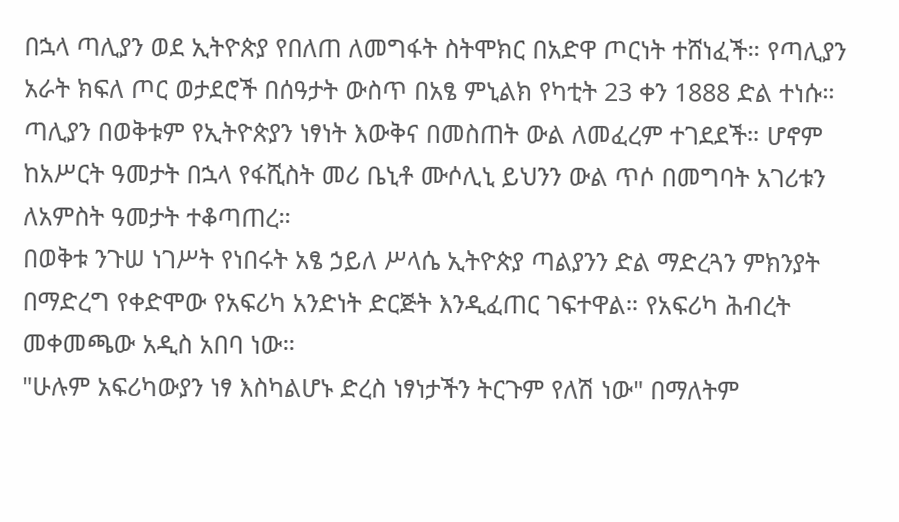በኋላ ጣሊያን ወደ ኢትዮጵያ የበለጠ ለመግፋት ስትሞክር በአድዋ ጦርነት ተሸነፈች። የጣሊያን አራት ክፍለ ጦር ወታደሮች በሰዓታት ውስጥ በአፄ ምኒልክ የካቲት 23 ቀን 1888 ድል ተነሱ።
ጣሊያን በወቅቱም የኢትዮጵያን ነፃነት እውቅና በመስጠት ውል ለመፈረም ተገደደች። ሆኖም ከአሥርት ዓመታት በኋላ የፋሺስት መሪ ቤኒቶ ሙሶሊኒ ይህንን ውል ጥሶ በመግባት አገሪቱን ለአምስት ዓመታት ተቆጣጠረ።
በወቅቱ ንጉሠ ነገሥት የነበሩት አፄ ኃይለ ሥላሴ ኢትዮጵያ ጣልያንን ድል ማድረጓን ምክንያት በማድረግ የቀድሞው የአፍሪካ አንድነት ድርጅት እንዲፈጠር ገፍተዋል። የአፍሪካ ሕብረት መቀመጫው አዲስ አበባ ነው።
"ሁሉም አፍሪካውያን ነፃ እስካልሆኑ ድረስ ነፃነታችን ትርጉም የለሽ ነው" በማለትም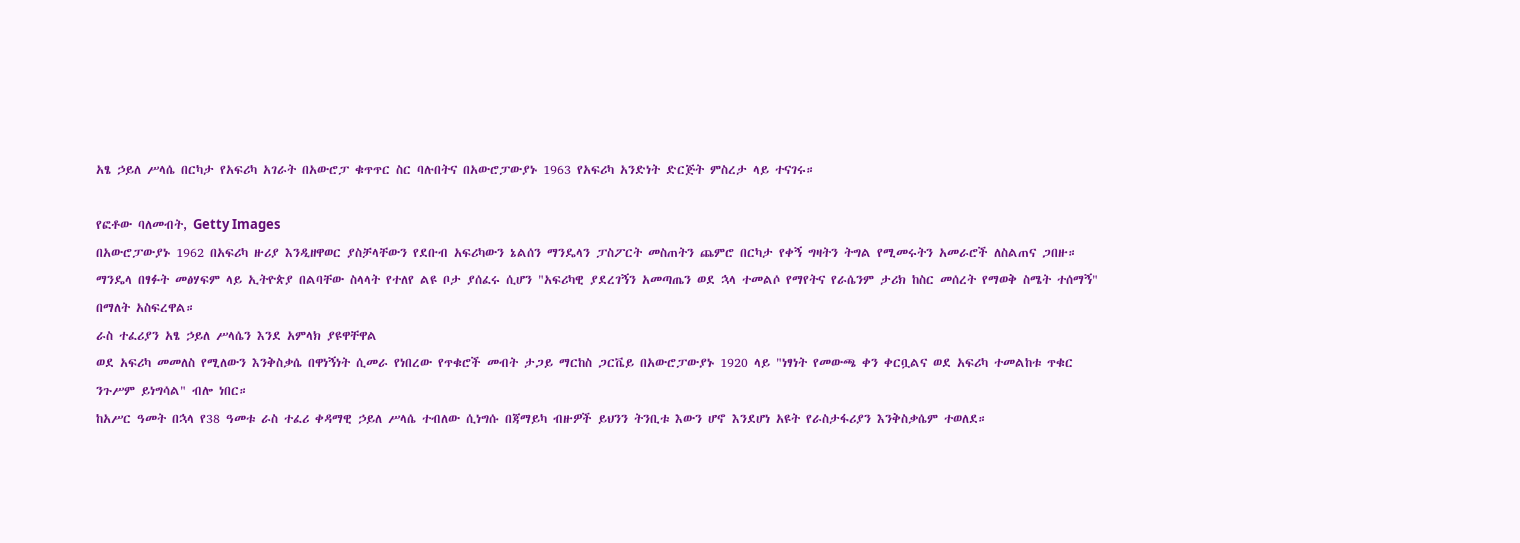አፄ ኃይለ ሥላሴ በርካታ የአፍሪካ አገራት በአውሮፓ ቁጥጥር ስር ባሉበትና በአውሮፓውያኑ 1963 የአፍሪካ አንድነት ድርጅት ምስረታ ላይ ተናገሩ።

የፎቶው ባለመብት, Getty Images
በአውሮፓውያኑ 1962 በአፍሪካ ዙሪያ እንዲዘዋወር ያስቻላቸውን የደቡብ አፍሪካውን ኔልሰን ማንዴላን ፓስፖርት መስጠትን ጨምሮ በርካታ የቀኝ ግዛትን ትግል የሚመሩትን አመራሮች ለስልጠና ጋበዙ።
ማንዴላ በፃፉት መፅሃፍም ላይ ኢትዮጵያ በልባቸው ስላላት የተለየ ልዩ ቦታ ያሰፈሩ ሲሆን "አፍሪካዊ ያደረገኝን አመጣጤን ወደ ኋላ ተመልሶ የማየትና የራሴንም ታሪክ ከስር መሰረት የማወቅ ስሜት ተሰማኝ" በማለት አስፍረዋል።
ራስ ተፈሪያን አፄ ኃይለ ሥላሴን እንደ አምላክ ያዩዋቸዋል
ወደ አፍሪካ መመለስ የሚለውን እንቅስቃሴ በዋነኝነት ሲመራ የነበረው የጥቁሮች መብት ታጋይ ማርከስ ጋርቬይ በአውሮፓውያኑ 1920 ላይ "ነፃነት የመውጫ ቀን ቀርቧልና ወደ አፍሪካ ተመልከቱ ጥቁር ንጉሥም ይነግሳል" ብሎ ነበር።
ከአሥር ዓመት በኋላ የ38 ዓመቱ ራስ ተፈሪ ቀዳማዊ ኃይለ ሥላሴ ተብለው ሲነግሱ በጃማይካ ብዙዎች ይህንን ትንቢቱ እውን ሆኖ እንደሆነ አዩት የራስታፋሪያን እንቅስቃሴም ተወለደ።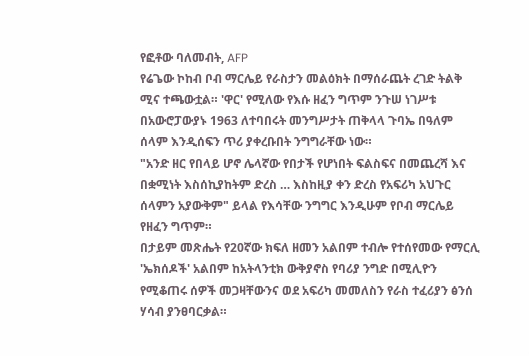የፎቶው ባለመብት, AFP
የሬጌው ኮከብ ቦብ ማርሌይ የራስታን መልዕክት በማሰራጨት ረገድ ትልቅ ሚና ተጫውቷል። 'ዋር' የሚለው የእሱ ዘፈን ግጥም ንጉሠ ነገሥቱ በአውሮፓውያኑ 1963 ለተባበሩት መንግሥታት ጠቅላላ ጉባኤ በዓለም ሰላም እንዲሰፍን ጥሪ ያቀረቡበት ንግግራቸው ነው።
"አንድ ዘር የበላይ ሆኖ ሌላኛው የበታች የሆነበት ፍልስፍና በመጨረሻ እና በቋሚነት እስሰኪያከትም ድረስ … እስከዚያ ቀን ድረስ የአፍሪካ አህጉር ሰላምን አያውቅም" ይላል የእሳቸው ንግግር እንዲሁም የቦብ ማርሌይ የዘፈን ግጥም።
በታይም መጽሔት የ20ኛው ክፍለ ዘመን አልበም ተብሎ የተሰየመው የማርሊ 'ኤክሰዶች' አልበም ከአትላንቲክ ውቅያኖስ የባሪያ ንግድ በሚሊዮን የሚቆጠሩ ሰዎች መጋዛቸውንና ወደ አፍሪካ መመለስን የራስ ተፈሪያን ፅንሰ ሃሳብ ያንፀባርቃል።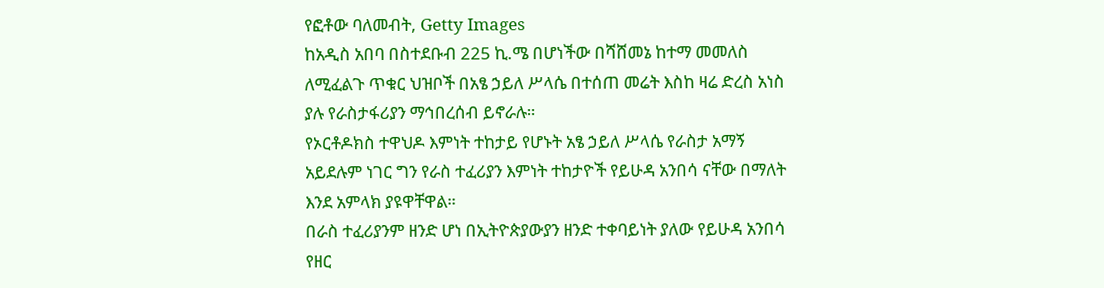የፎቶው ባለመብት, Getty Images
ከአዲስ አበባ በስተደቡብ 225 ኪ.ሜ በሆነችው በሻሸመኔ ከተማ መመለስ ለሚፈልጉ ጥቁር ህዝቦች በአፄ ኃይለ ሥላሴ በተሰጠ መሬት እስከ ዛሬ ድረስ አነስ ያሉ የራስታፋሪያን ማኅበረሰብ ይኖራሉ።
የኦርቶዶክስ ተዋህዶ እምነት ተከታይ የሆኑት አፄ ኃይለ ሥላሴ የራስታ አማኝ አይደሉም ነገር ግን የራስ ተፈሪያን እምነት ተከታዮች የይሁዳ አንበሳ ናቸው በማለት እንደ አምላክ ያዩዋቸዋል።
በራስ ተፈሪያንም ዘንድ ሆነ በኢትዮጵያውያን ዘንድ ተቀባይነት ያለው የይሁዳ አንበሳ የዘር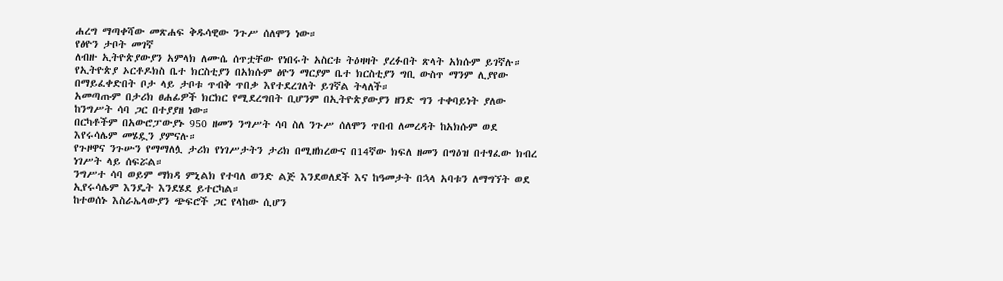ሐረግ ማጣቀሻው መጽሐፍ ቅዱሳዊው ንጉሥ ሰለሞን ነው።
የፅዮን ታቦት መገኛ
ለብዙ ኢትዮጵያውያን አምላክ ለሙሴ ሰጥቷቸው የነበሩት አስርቱ ትዕዛዛት ያረፉበት ጽላት አክሱም ይገኛሉ።
የኢትዮጵያ ኦርቶዶክስ ቤተ ክርስቲያን በአክሱም ፅዮን ማርያም ቤተ ክርስቲያን ግቢ ውስጥ ማንም ሊያየው በማይፈቀድበት ቦታ ላይ ታቦቱ ጥብቅ ጥበቃ እየተደረገለት ይገኛል ትላለች።
አመጣጡም በታሪክ ፀሐፊዎች ክርክር የሚደረግበት ቢሆንም በኢትዮጵያውያን ዘንድ ግን ተቀባይነት ያለው ከንግሥት ሳባ ጋር በተያያዘ ነው።
በርካቶችም በአውሮፓውያኑ 950 ዘመን ንግሥት ሳባ ስለ ንጉሥ ሰለሞን ጥበብ ለመረዳት ከአክሱም ወደ እየሩሳሌም መሄዷን ያምናሉ።
የጉዞዋና ንጉሡን የማማለሏ ታሪክ የነገሥታትን ታሪክ በሚዘክረውና በ14ኛው ክፍለ ዘመን በግዕዝ በተፃፈው ክብረ ነገሥት ላይ ሰፍሯል።
ንግሥተ ሳባ ወይም ማክዳ ምኒልክ የተባለ ወንድ ልጅ እንደወለደች እና ከዓመታት በኋላ አባቱን ለማግኘት ወደ ኢየሩሳሌም እንዴት እንደሄደ ይተርካል።
ከተወሰኑ እስራኤላውያን ጭፍሮች ጋር የላከው ሲሆን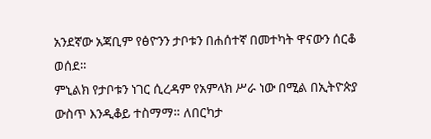አንደኛው አጃቢም የፅዮንን ታቦቱን በሐሰተኛ በመተካት ዋናውን ሰርቆ ወሰደ።
ምኒልክ የታቦቱን ነገር ሲረዳም የአምላክ ሥራ ነው በሚል በኢትዮጵያ ውስጥ እንዲቆይ ተስማማ። ለበርካታ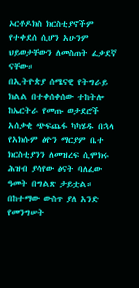ኦርቶዶክስ ክርስቲያኖችም የተቀደሰ ሲሆን አሁንም ህይወታቸውን ለመስጠት ፈቃደኛ ናቸው።
በኢትዮጵያ ሰሜናዊ የትግራይ ክልል በተቀሰቀሰው ተከትሎ ከኤርትራ የመጡ ወታደሮች አሰቃቂ ጭፍጨፋ ካካሄዱ በኋላ የአክሱም ፅዮን ማርያም ቤተ ክርስቲያንን ለመዝረፍ ሲሞክሩ ሕዝብ ያሳየው ፅናት ባለፈው ዓመት በግልጽ ታይቷል።
በከተማው ውስጥ ያለ አንድ የመንግሠት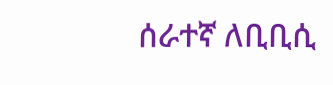ሰራተኛ ለቢቢሲ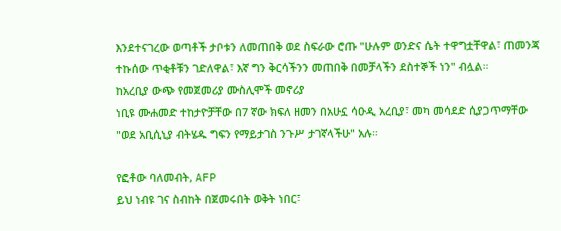እንደተናገረው ወጣቶች ታቦቱን ለመጠበቅ ወደ ስፍራው ሮጡ "ሁሉም ወንድና ሴት ተዋግቷቸዋል፣ ጠመንጃ ተኩሰው ጥቂቶቹን ገድለዋል፣ እኛ ግን ቅርሳችንን መጠበቅ በመቻላችን ደስተኞች ነን" ብሏል።
ከአረቢያ ውጭ የመጀመሪያ ሙስሊሞች መኖሪያ
ነቢዩ ሙሐመድ ተከታዮቻቸው በ7 ኛው ክፍለ ዘመን በአሁኗ ሳዑዲ አረቢያ፣ መካ መሳደድ ሲያጋጥማቸው "ወደ አቢሲኒያ ብትሄዱ ግፍን የማይታገስ ንጉሥ ታገኛላችሁ" አሉ።

የፎቶው ባለመብት, AFP
ይህ ነብዩ ገና ስብከት በጀመሩበት ወቅት ነበር፣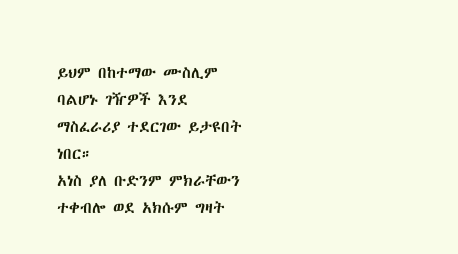ይህም በከተማው ሙስሊም ባልሆኑ ገዥዎች እንደ ማስፈራሪያ ተደርገው ይታዩበት ነበር።
አነስ ያለ ቡድንም ምክራቸውን ተቀብሎ ወደ አክሱም ግዛት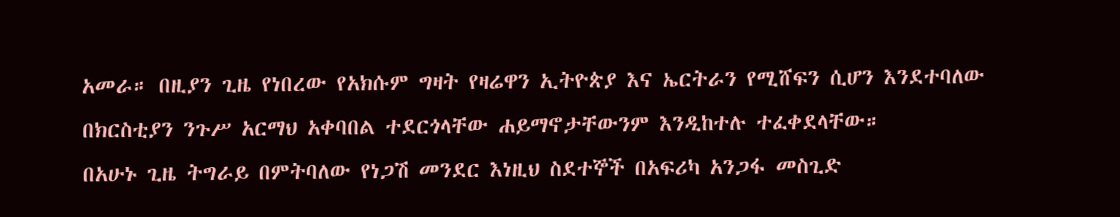አመራ። በዚያን ጊዜ የነበረው የአክሱም ግዛት የዛሬዋን ኢትዮጵያ እና ኤርትራን የሚሸፍን ሲሆን እንደተባለው በክርስቲያን ንጉሥ አርማህ አቀባበል ተደርጎላቸው ሐይማኖታቸውንም እንዲከተሉ ተፈቀደላቸው።
በአሁኑ ጊዜ ትግራይ በምትባለው የነጋሽ መንደር እነዚህ ስደተኞች በአፍሪካ አንጋፋ መስጊድ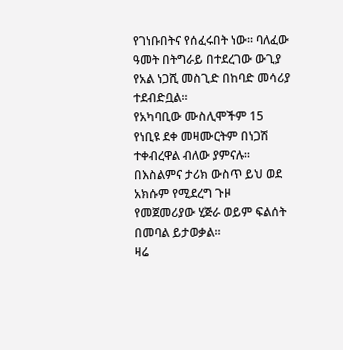የገነቡበትና የሰፈሩበት ነው። ባለፈው ዓመት በትግራይ በተደረገው ውጊያ የአል ነጋሺ መስጊድ በከባድ መሳሪያ ተደብድቧል።
የአካባቢው ሙስሊሞችም 15 የነቢዩ ደቀ መዛሙርትም በነጋሽ ተቀብረዋል ብለው ያምናሉ።
በእስልምና ታሪክ ውስጥ ይህ ወደ አክሱም የሚደረግ ጉዞ የመጀመሪያው ሂጅራ ወይም ፍልሰት በመባል ይታወቃል።
ዛሬ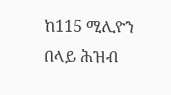ከ115 ሚሊዮን በላይ ሕዝብ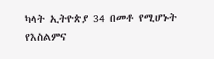ካላት ኢትዮጵያ 34 በመቶ የሚሆኑት የእስልምና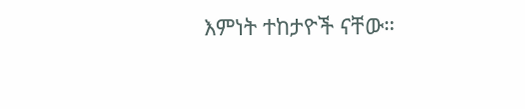እምነት ተከታዮች ናቸው።